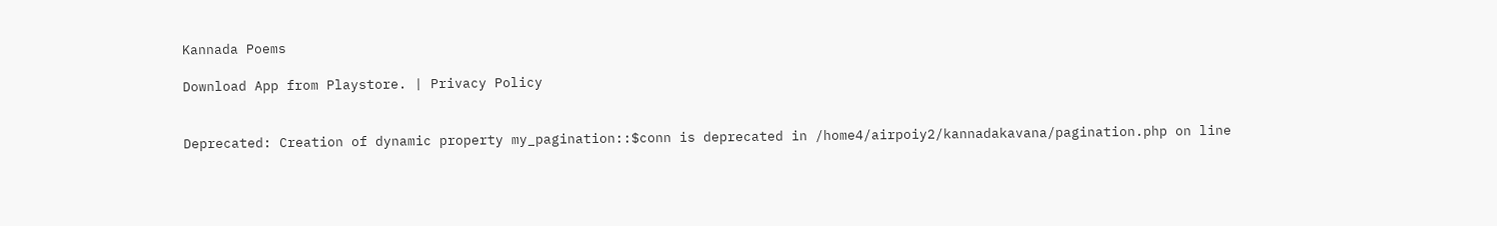Kannada Poems

Download App from Playstore. | Privacy Policy


Deprecated: Creation of dynamic property my_pagination::$conn is deprecated in /home4/airpoiy2/kannadakavana/pagination.php on line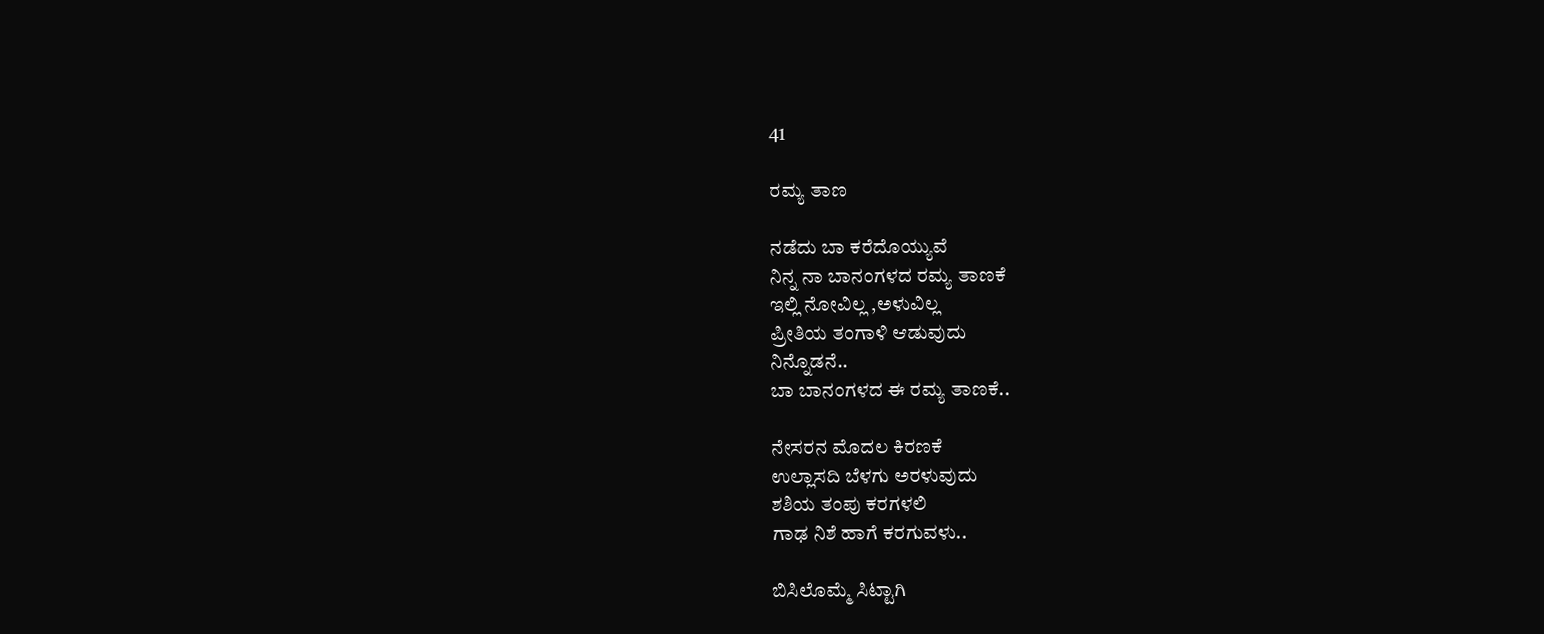41

ರಮ್ಯ ತಾಣ

ನಡೆದು ಬಾ ಕರೆದೊಯ್ಯುವೆ
ನಿನ್ನ ನಾ ಬಾನಂಗಳದ ರಮ್ಯ ತಾಣಕೆ
ಇಲ್ಲಿ ನೋವಿಲ್ಲ ,ಅಳುವಿಲ್ಲ
ಪ್ರೀತಿಯ ತಂಗಾಳಿ ಆಡುವುದು
ನಿನ್ನೊಡನೆ..
ಬಾ ಬಾನಂಗಳದ ಈ ರಮ್ಯ ತಾಣಕೆ..

ನೇಸರನ ಮೊದಲ ಕಿರಣಕೆ
ಉಲ್ಲಾಸದಿ ಬೆಳಗು ಅರಳುವುದು
ಶಶಿಯ ತಂಪು ಕರಗಳಲಿ
ಗಾಢ ನಿಶೆ ಹಾಗೆ ಕರಗುವಳು..

ಬಿಸಿಲೊಮ್ಮೆ ಸಿಟ್ಟಾಗಿ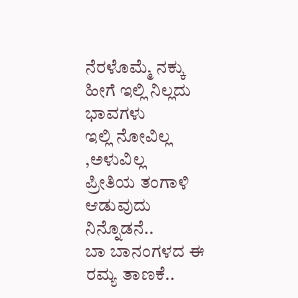ನೆರಳೊಮ್ಮೆ ನಕ್ಕು
ಹೀಗೆ ಇಲ್ಲಿ ನಿಲ್ಲದು ಭಾವಗಳು
ಇಲ್ಲಿ ನೋವಿಲ್ಲ ,ಅಳುವಿಲ್ಲ
ಪ್ರೀತಿಯ ತಂಗಾಳಿ ಆಡುವುದು
ನಿನ್ನೊಡನೆ..
ಬಾ ಬಾನಂಗಳದ ಈ ರಮ್ಯ ತಾಣಕೆ..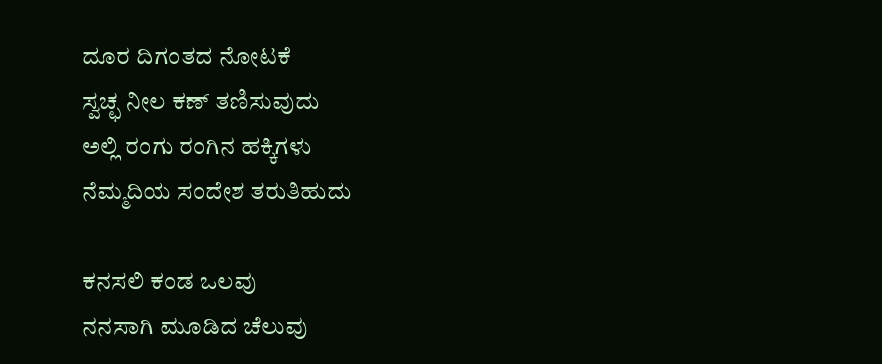ದೂರ ದಿಗಂತದ ನೋಟಕೆ
ಸ್ವಚ್ಛ ನೀಲ ಕಣ್ ತಣಿಸುವುದು
ಅಲ್ಲಿ‌ ರಂಗು ರಂಗಿನ ಹಕ್ಕಿಗಳು
ನೆಮ್ಮದಿಯ ಸಂದೇಶ ‌ತರುತಿಹುದು

ಕನಸಲಿ ಕಂಡ ಒಲವು
ನನಸಾಗಿ ಮೂಡಿದ ಚೆಲುವು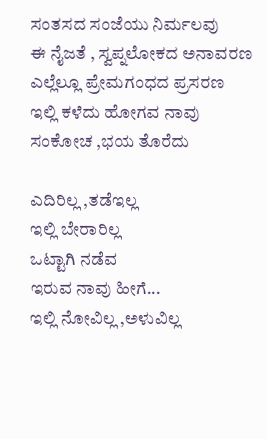ಸಂತಸದ ಸಂಜೆಯು ನಿರ್ಮಲವು
ಈ ನೈಜತೆ , ಸ್ವಪ್ನಲೋಕದ ಅನಾವರಣ
ಎಲ್ಲೆಲ್ಲೂ ಪ್ರೇಮಗಂಧದ ಪ್ರಸರಣ
ಇಲ್ಲಿ ಕಳೆದು ಹೋಗವ ನಾವು
ಸಂಕೋಚ ,ಭಯ ತೊರೆದು

ಎದಿರಿಲ್ಲ ,ತಡೆಇಲ್ಲ
ಇಲ್ಲಿ ಬೇರಾರಿಲ್ಲ
ಒಟ್ಟಾಗಿ ನಡೆವ
ಇರುವ ನಾವು ಹೀಗೆ...
ಇಲ್ಲಿ ನೋವಿಲ್ಲ ,ಅಳುವಿಲ್ಲ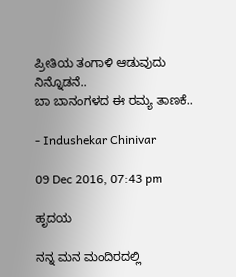ಪ್ರೀತಿಯ ತಂಗಾಳಿ ಆಡುವುದು
ನಿನ್ನೊಡನೆ..
ಬಾ ಬಾನಂಗಳದ ಈ ರಮ್ಯ ತಾಣಕೆ..

- Indushekar Chinivar

09 Dec 2016, 07:43 pm

ಹೃದಯ

ನನ್ನ ಮನ ಮಂದಿರದಲ್ಲಿ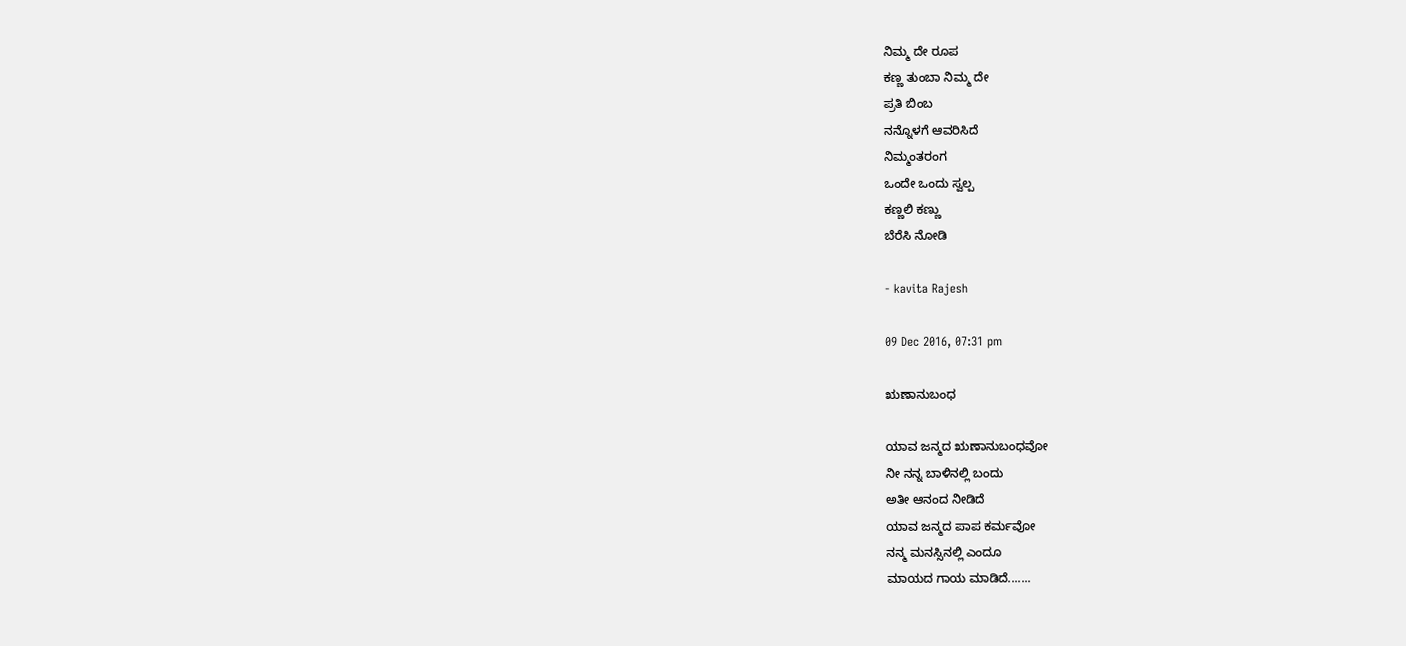ನಿಮ್ಮ ದೇ ರೂಪ
ಕಣ್ಣ ತುಂಬಾ ನಿಮ್ಮ ದೇ
ಪ್ರತಿ ಬಿಂಬ
ನನ್ನೊಳಗೆ ಆವರಿಸಿದೆ
ನಿಮ್ಮಂತರಂಗ
ಒಂದೇ ಒಂದು ಸ್ವಲ್ಪ
ಕಣ್ಣಲಿ ಕಣ್ಣು
ಬೆರೆಸಿ ನೋಡಿ ‌

- kavita Rajesh

09 Dec 2016, 07:31 pm

ಋಣಾನುಬಂಧ

ಯಾವ ಜನ್ಮದ ಋಣಾನುಬಂಧವೋ
ನೀ ನನ್ನ ಬಾಳಿನಲ್ಲಿ ಬಂದು
ಅತೀ ಆನಂದ ನೀಡಿದೆ
ಯಾವ ಜನ್ಮದ ಪಾಪ ಕರ್ಮವೋ
ನನ್ಮ ಮನಸ್ಸಿನಲ್ಲಿ ಎಂದೂ
ಮಾಯದ ಗಾಯ ಮಾಡಿದೆ.......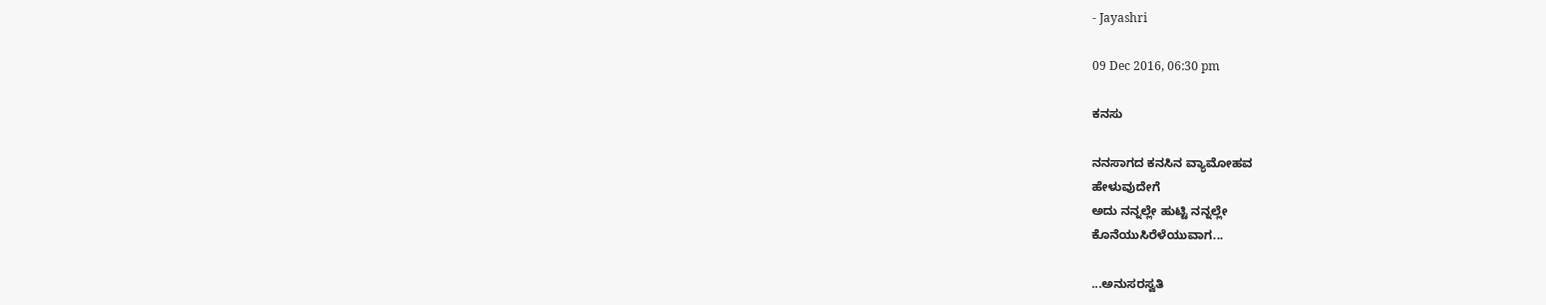- Jayashri

09 Dec 2016, 06:30 pm

ಕನಸು

ನನಸಾಗದ ಕನಸಿನ ವ್ಯಾಮೋಹವ
ಹೇಳುವುದೇಗೆ
ಅದು ನನ್ನಲ್ಲೇ ಹುಟ್ಟಿ ನನ್ನಲ್ಲೇ
ಕೊನೆಯುಸಿರೆಳೆಯುವಾಗ...

...ಅನುಸರಸ್ವತಿ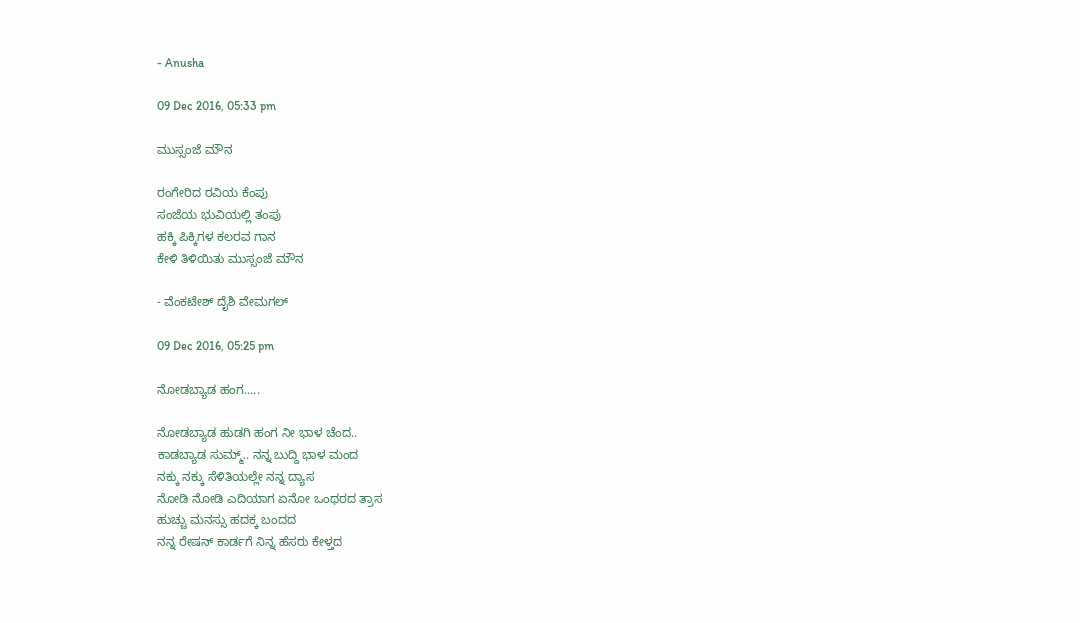- Anusha

09 Dec 2016, 05:33 pm

ಮುಸ್ಸಂಜೆ ಮೌನ

ರಂಗೇರಿದ ರವಿಯ ಕೆಂಪು
ಸಂಜೆಯ ಭುವಿಯಲ್ಲಿ ತಂಪು
ಹಕ್ಕಿ ಪಿಕ್ಕಿಗಳ ಕಲರವ ಗಾನ
ಕೇಳಿ ತಿಳಿಯಿತು ಮುಸ್ಸಂಜೆ ಮೌನ

- ವೆಂಕಟೇಶ್ ದೈಶಿ ವೇಮಗಲ್

09 Dec 2016, 05:25 pm

ನೋಡಬ್ಯಾಡ ಹಂಗ.....

ನೋಡಬ್ಯಾಡ ಹುಡಗಿ ಹಂಗ ನೀ ಭಾಳ ಚೆಂದ..
ಕಾಡಬ್ಯಾಡ ಸುಮ್ಮ್.. ನನ್ನ ಬುದ್ದಿ ಭಾಳ ಮಂದ
ನಕ್ಕು ನಕ್ಕು ಸೆಳಿತಿಯಲ್ಲೇ ನನ್ನ ದ್ಯಾಸ
ನೋಡಿ ನೋಡಿ ಎದಿಯಾಗ ಏನೋ ಒಂಥರದ ತ್ರಾಸ
ಹುಚ್ಚು ಮನಸ್ಸು ಹದಕ್ಕ ಬಂದದ
ನನ್ನ ರೇಷನ್ ಕಾರ್ಡಗೆ ನಿನ್ನ ಹೆಸರು ಕೇಳ್ತದ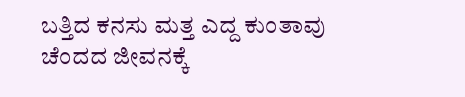ಬತ್ತಿದ ಕನಸು ಮತ್ತ ಎದ್ದ ಕುಂತಾವು
ಚೆಂದದ ಜೀವನಕ್ಕೆ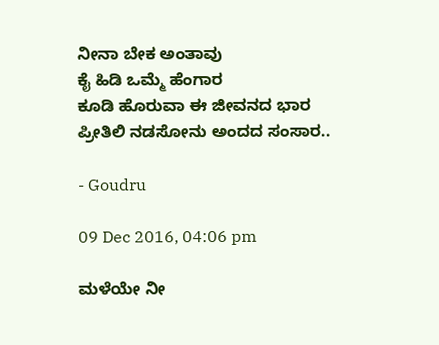ನೀನಾ ಬೇಕ ಅಂತಾವು
ಕೈ ಹಿಡಿ ಒಮ್ಮೆ ಹೆಂಗಾರ
ಕೂಡಿ ಹೊರುವಾ ಈ ಜೀವನದ ಭಾರ
ಪ್ರೀತಿಲಿ ನಡಸೋನು ಅಂದದ ಸಂಸಾರ..

- Goudru

09 Dec 2016, 04:06 pm

ಮಳೆಯೇ ನೀ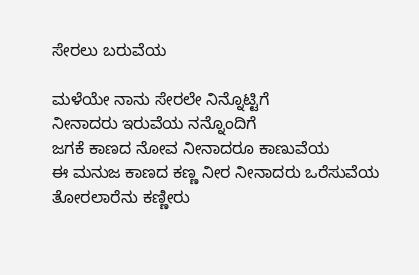ಸೇರಲು ಬರುವೆಯ

ಮಳೆಯೇ ನಾನು ಸೇರಲೇ ನಿನ್ನೊಟ್ಟಿಗೆ
ನೀನಾದರು ಇರುವೆಯ ನನ್ನೊಂದಿಗೆ
ಜಗಕೆ ಕಾಣದ ನೋವ ನೀನಾದರೂ ಕಾಣುವೆಯ
ಈ ಮನುಜ ಕಾಣದ ಕಣ್ಣ ನೀರ ನೀನಾದರು ಒರೆಸುವೆಯ
ತೋರಲಾರೆನು ಕಣ್ಣೀರು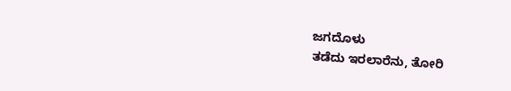ಜಗದೊಳು
ತಡೆದು ಇರಲಾರೆನು, ತೋರಿ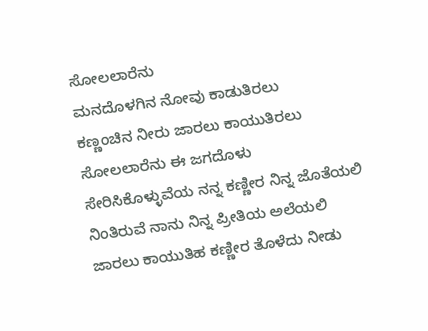ಸೋಲಲಾರೆನು
ಮನದೊಳಗಿನ ನೋವು ಕಾಡುತಿರಲು
ಕಣ್ಣಂಚಿನ ನೀರು ಜಾರಲು ಕಾಯುತಿರಲು
ಸೋಲಲಾರೆನು ಈ ಜಗದೊಳು
ಸೇರಿಸಿಕೊಳ್ಳುವೆಯ ನನ್ನ ಕಣ್ಣೀರ ನಿನ್ನ ಜೊತೆಯಲಿ
ನಿಂತಿರುವೆ ನಾನು ನಿನ್ನ ಪ್ರೀತಿಯ ಅಲೆಯಲಿ
ಜಾರಲು ಕಾಯುತಿಹ ಕಣ್ಣೀರ ತೊಳೆದು ನೀಡು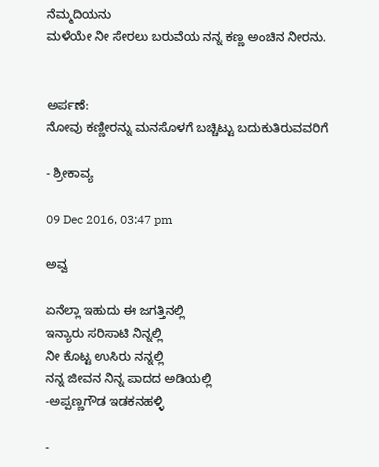ನೆಮ್ಮದಿಯನು
ಮಳೆಯೇ ನೀ ಸೇರಲು ಬರುವೆಯ ನನ್ನ ಕಣ್ಣ ಅಂಚಿನ ನೀರನು.


ಅರ್ಪಣೆ:
ನೋವು ಕಣ್ಣೀರನ್ನು ಮನಸೊಳಗೆ ಬಚ್ಚಿಟ್ಟು ಬದುಕುತಿರುವವರಿಗೆ

- ಶ್ರೀಕಾವ್ಯ

09 Dec 2016, 03:47 pm

ಅವ್ವ

ಏನೆಲ್ಲಾ ಇಹುದು ಈ ಜಗತ್ತಿನಲ್ಲಿ
ಇನ್ಯಾರು ಸರಿಸಾಟಿ ನಿನ್ನಲ್ಲಿ
ನೀ ಕೊಟ್ಟ ಉಸಿರು ನನ್ನಲ್ಲಿ
ನನ್ನ ಜೀವನ ನಿನ್ನ ಪಾದದ ಅಡಿಯಲ್ಲಿ
-ಅಪ್ಪಣ್ಣಗೌಡ ಇಡಕನಹಳ್ಳಿ

-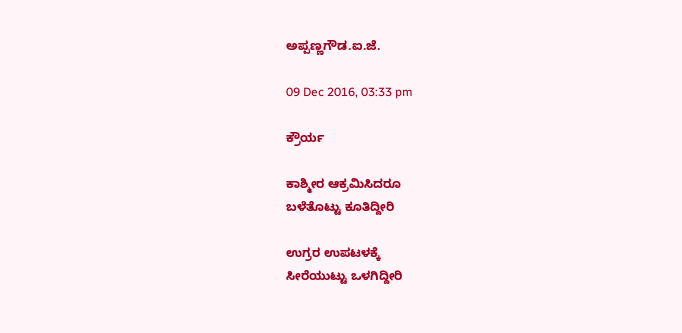ಅಪ್ಪಣ್ಣಗೌಡ.ಐ.ಜೆ.

09 Dec 2016, 03:33 pm

ಕ್ರೌರ್ಯ

ಕಾಶ್ಮೀರ ಆಕ್ರಮಿಸಿದರೂ
ಬಳೆತೊಟ್ಟು ಕೂತಿದ್ದೀರಿ

ಉಗ್ರರ ಉಪಟಳಕ್ಕೆ
ಸೀರೆಯುಟ್ಟು ಒಳಗಿದ್ದೀರಿ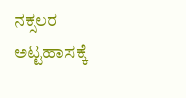ನಕ್ಸಲರ ಅಟ್ಟಹಾಸಕ್ಕೆ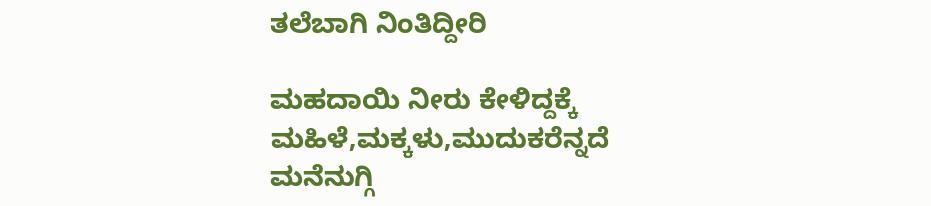ತಲೆಬಾಗಿ ನಿಂತಿದ್ದೀರಿ

ಮಹದಾಯಿ ನೀರು ಕೇಳಿದ್ದಕ್ಕೆ
ಮಹಿಳೆ,ಮಕ್ಕಳು,ಮುದುಕರೆನ್ನದೆ
ಮನೆನುಗ್ಗಿ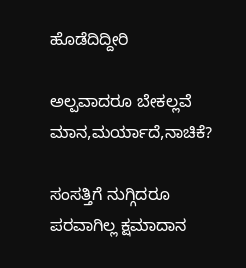ಹೊಡೆದಿದ್ದೀರಿ

ಅಲ್ಪವಾದರೂ ಬೇಕಲ್ಲವೆ ಮಾನ,ಮರ್ಯಾದೆ,ನಾಚಿಕೆ?

ಸಂಸತ್ತಿಗೆ ನುಗ್ಗಿದರೂ
ಪರವಾಗಿಲ್ಲ ಕ್ಷಮಾದಾನ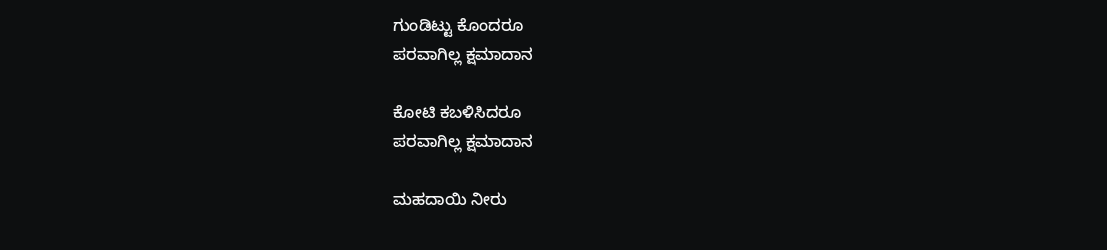ಗುಂಡಿಟ್ಟು ಕೊಂದರೂ
ಪರವಾಗಿಲ್ಲ ಕ್ಷಮಾದಾನ

ಕೋಟಿ ಕಬಳಿಸಿದರೂ
ಪರವಾಗಿಲ್ಲ ಕ್ಷಮಾದಾನ

ಮಹದಾಯಿ ನೀರು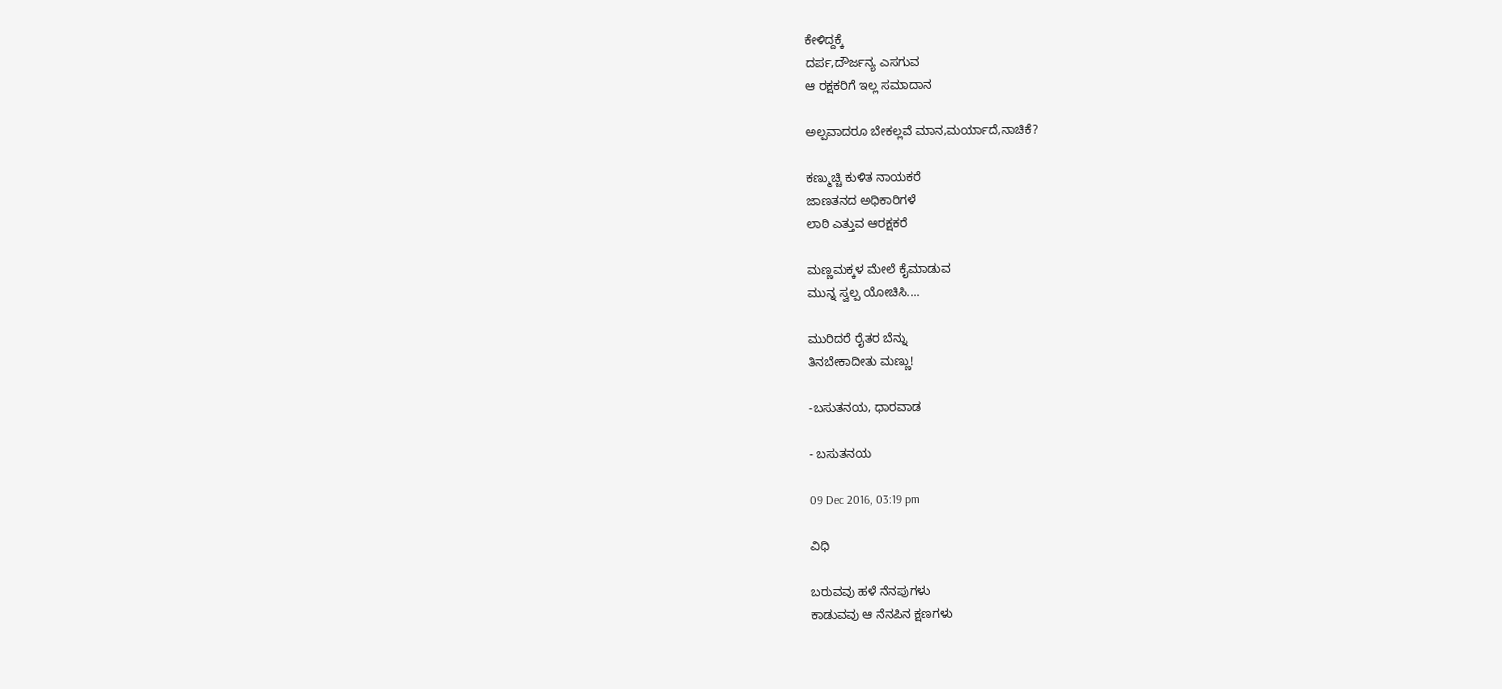ಕೇಳಿದ್ದಕ್ಕೆ
ದರ್ಪ,ದೌರ್ಜನ್ಯ ಎಸಗುವ
ಆ ರಕ್ಷಕರಿಗೆ ಇಲ್ಲ ಸಮಾದಾನ

ಅಲ್ಪವಾದರೂ ಬೇಕಲ್ಲವೆ ಮಾನ,ಮರ್ಯಾದೆ,ನಾಚಿಕೆ?

ಕಣ್ಮುಚ್ಚಿ ಕುಳಿತ ನಾಯಕರೆ
ಜಾಣತನದ ಅಧಿಕಾರಿಗಳೆ
ಲಾಠಿ ಎತ್ತುವ ಆರಕ್ಷಕರೆ

ಮಣ್ಣಮಕ್ಕಳ ಮೇಲೆ ಕೈಮಾಡುವ
ಮುನ್ನ ಸ್ವಲ್ಪ ಯೋಚಿಸಿ....

ಮುರಿದರೆ ರೈತರ ಬೆನ್ನು
ತಿನಬೇಕಾದೀತು ಮಣ್ಣು!

-ಬಸುತನಯ, ಧಾರವಾಡ

- ಬಸುತನಯ

09 Dec 2016, 03:19 pm

ವಿಧಿ

ಬರುವವು ಹಳೆ ನೆನಪುಗಳು
ಕಾಡುವವು ಆ ನೆನಪಿನ ಕ್ಷಣಗಳು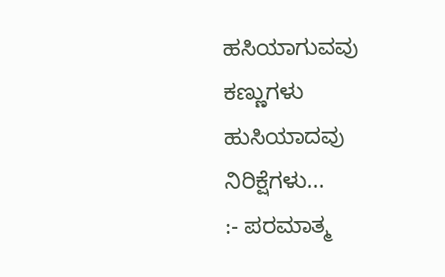ಹಸಿಯಾಗುವವು ಕಣ್ಣುಗಳು
ಹುಸಿಯಾದವು ನಿರಿಕ್ಷೆಗಳು...
:- ಪರಮಾತ್ಮ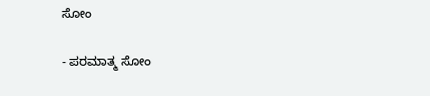ಸೋಂ

- ಪರಮಾತ್ಮ ಸೋಂ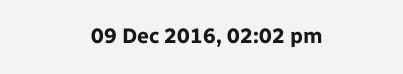09 Dec 2016, 02:02 pm